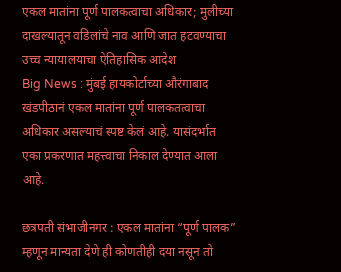एकल मातांना पूर्ण पालकत्वाचा अधिकार; मुलीच्या दाखल्यातून वडिलांचे नाव आणि जात हटवण्याचा उच्च न्यायालयाचा ऐतिहासिक आदेश
Big News : मुंबई हायकोर्टाच्या औरंगाबाद खंडपीठानं एकल मातांना पूर्ण पालकतत्वाचा अधिकार असल्याचं स्पष्ट केलं आहे. यासंदर्भात एका प्रकरणात महत्त्वाचा निकाल देण्यात आला आहे.

छत्रपती संभाजीनगर : एकल मातांना “पूर्ण पालक” म्हणून मान्यता देणे ही कोणतीही दया नसून तो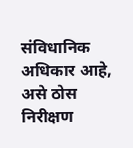संविधानिक अधिकार आहे, असे ठोस निरीक्षण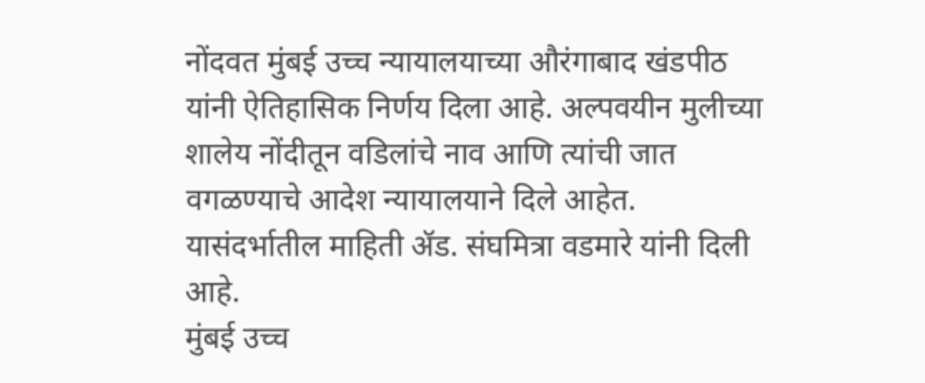नोंदवत मुंबई उच्च न्यायालयाच्या औरंगाबाद खंडपीठ यांनी ऐतिहासिक निर्णय दिला आहे. अल्पवयीन मुलीच्या शालेय नोंदीतून वडिलांचे नाव आणि त्यांची जात वगळण्याचे आदेश न्यायालयाने दिले आहेत. यासंदर्भातील माहिती ॲड. संघमित्रा वडमारे यांनी दिली आहे.
मुंबई उच्च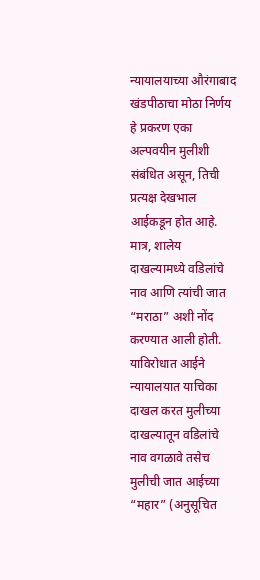न्यायालयाच्या औरंगाबाद खंडपीठाचा मोठा निर्णय
हे प्रकरण एका अल्पवयीन मुलीशी संबंधित असून, तिची प्रत्यक्ष देखभाल आईकडून होत आहे. मात्र, शालेय दाखल्यामध्ये वडिलांचे नाव आणि त्यांची जात “मराठा” अशी नोंद करण्यात आली होती. याविरोधात आईने न्यायालयात याचिका दाखल करत मुलीच्या दाखल्यातून वडिलांचे नाव वगळावे तसेच मुलीची जात आईच्या “महार” (अनुसूचित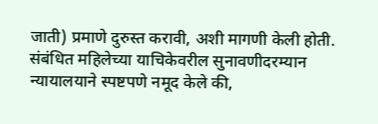जाती) प्रमाणे दुरुस्त करावी, अशी मागणी केली होती.
संबंधित महिलेच्या याचिकेवरील सुनावणीदरम्यान न्यायालयाने स्पष्टपणे नमूद केले की,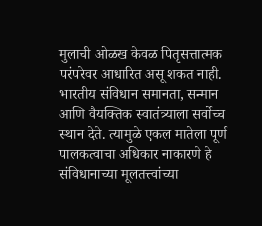मुलाची ओळख केवळ पितृसत्तात्मक परंपरेवर आधारित असू शकत नाही. भारतीय संविधान समानता, सन्मान आणि वैयक्तिक स्वातंत्र्याला सर्वोच्च स्थान देते. त्यामुळे एकल मातेला पूर्ण पालकत्वाचा अधिकार नाकारणे हे संविधानाच्या मूलतत्त्वांच्या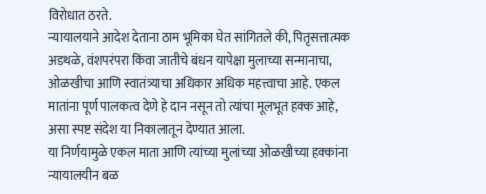विरोधात ठरते.
न्यायालयाने आदेश देताना ठाम भूमिका घेत सांगितले की, पितृसत्तात्मक अडथळे, वंशपरंपरा किंवा जातीचे बंधन यापेक्षा मुलाच्या सन्मानाचा, ओळखीचा आणि स्वातंत्र्याचा अधिकार अधिक महत्त्वाचा आहे. एकल मातांना पूर्ण पालकत्व देणे हे दान नसून तो त्यांचा मूलभूत हक्क आहे, असा स्पष्ट संदेश या निकालातून देण्यात आला.
या निर्णयामुळे एकल माता आणि त्यांच्या मुलांच्या ओळखीच्या हक्कांना न्यायालयीन बळ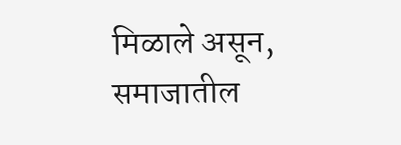मिळाले असून, समाजातील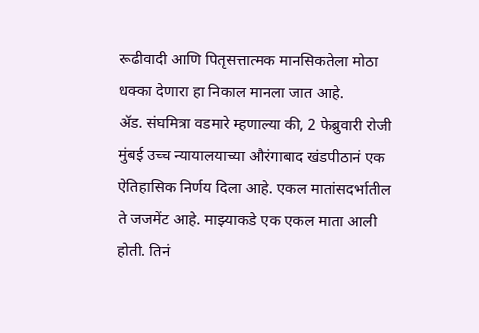रूढीवादी आणि पितृसत्तात्मक मानसिकतेला मोठा धक्का देणारा हा निकाल मानला जात आहे.
ॲड. संघमित्रा वडमारे म्हणाल्या की, 2 फेब्रुवारी रोजी मुंबई उच्च न्यायालयाच्या औरंगाबाद खंडपीठानं एक ऐतिहासिक निर्णय दिला आहे. एकल मातांसदर्भातील ते जजमेंट आहे. माझ्याकडे एक एकल माता आली होती. तिनं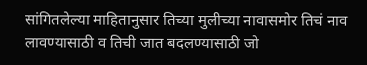सांगितलेल्या माहितानुसार तिच्या मुलीच्या नावासमोर तिचं नाव लावण्यासाठी व तिची जात बदलण्यासाठी जो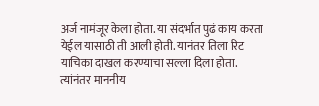अर्ज नामंजूर केला होता. या संदर्भात पुढं काय करता येईल यासाठी ती आली होती. यानंतर तिला रिट याचिका दाखल करण्याचा सल्ला दिला होता. त्यांनंतर माननीय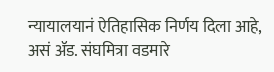न्यायालयानं ऐतिहासिक निर्णय दिला आहे, असं ॲड. संघमित्रा वडमारे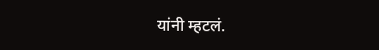यांनी म्हटलं.